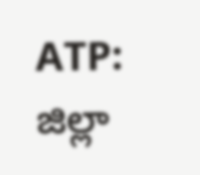ATP: జిల్లా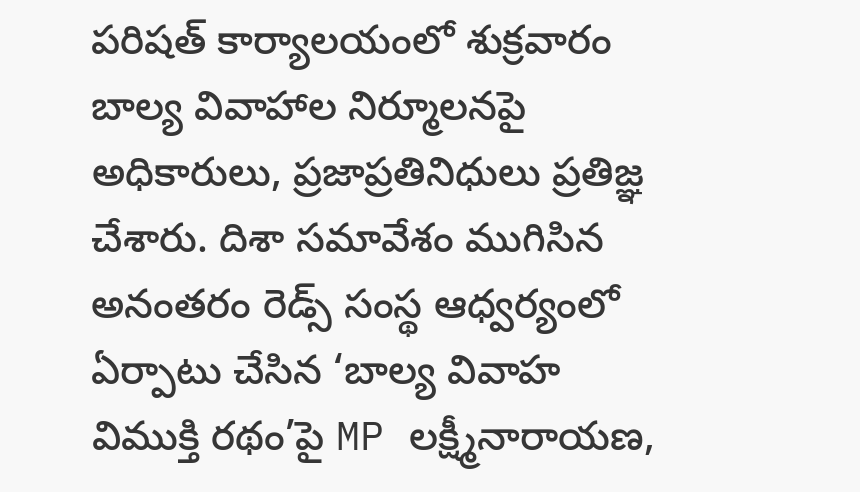పరిషత్ కార్యాలయంలో శుక్రవారం బాల్య వివాహాల నిర్మూలనపై అధికారులు, ప్రజాప్రతినిధులు ప్రతిజ్ఞ చేశారు. దిశా సమావేశం ముగిసిన అనంతరం రెడ్స్ సంస్థ ఆధ్వర్యంలో ఏర్పాటు చేసిన ‘బాల్య వివాహ విముక్తి రథం’పై MP లక్ష్మీనారాయణ,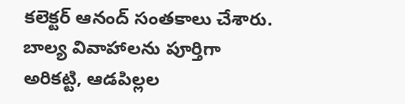కలెక్టర్ ఆనంద్ సంతకాలు చేశారు. బాల్య వివాహాలను పూర్తిగా అరికట్టి, ఆడపిల్లల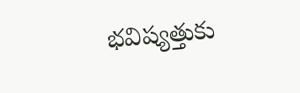భవిష్యత్తుకు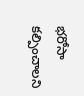భరోసా కల్పించాలని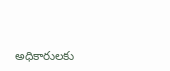అధికారులకు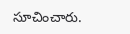సూచించారు.